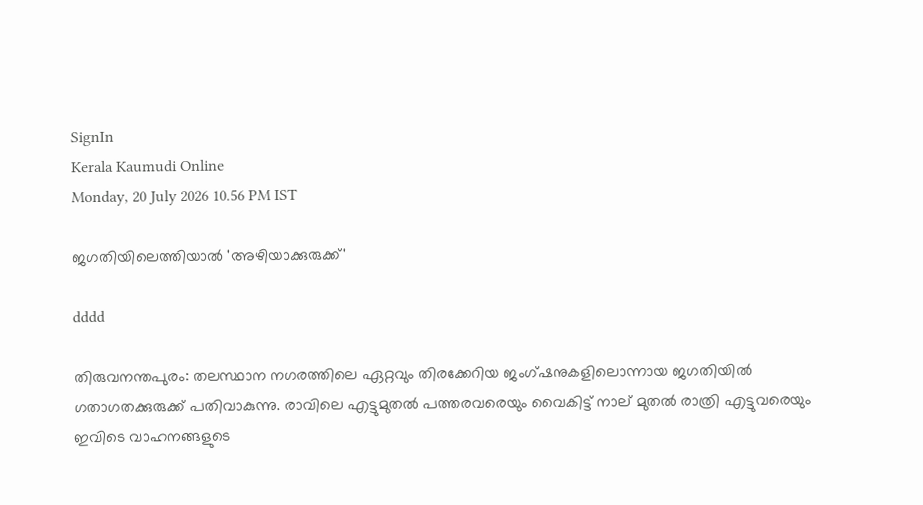SignIn
Kerala Kaumudi Online
Monday, 20 July 2026 10.56 PM IST

ജഗതിയിലെത്തിയാൽ 'അഴിയാക്കുരുക്ക്'

dddd

തിരുവനന്തപുരം: തലസ്ഥാന നഗരത്തിലെ ഏറ്റവും തിരക്കേറിയ ജംഗ്ഷനുകളിലൊന്നായ ജഗതിയിൽ ഗതാഗതക്കുരുക്ക് പതിവാകുന്നു. രാവിലെ എട്ടുമുതൽ പത്തരവരെയും വൈകിട്ട് നാല് മുതൽ രാത്രി എട്ടുവരെയും ഇവിടെ വാഹനങ്ങളുടെ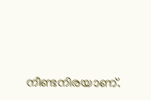നീണ്ടനിരയാണ്.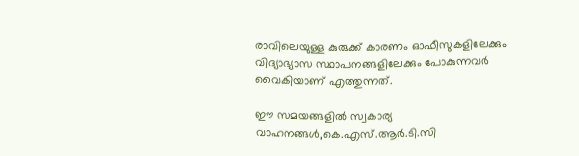രാവിലെയുള്ള കുരുക്ക് കാരണം ഓഫീസുകളിലേക്കും വിദ്യാഭ്യാസ സ്ഥാപനങ്ങളിലേക്കും പോകുന്നവർ വൈകിയാണ് എത്തുന്നത്.

ഈ സമയങ്ങളിൽ സ്വകാര്യ വാഹനങ്ങൾ,കെ.എസ്.ആർ.ടി.സി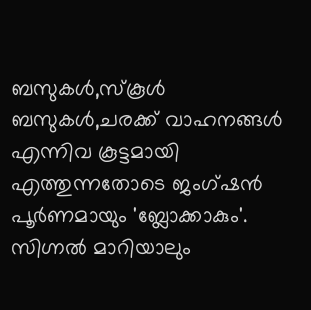ബസുകൾ,സ്കൂൾ ബസുകൾ,ചരക്ക് വാഹനങ്ങൾ എന്നിവ കൂട്ടമായി എത്തുന്നതോടെ ജംഗ്ഷൻ പൂർണമായും 'ബ്ലോക്കാകും'. സിഗ്നൽ മാറിയാലും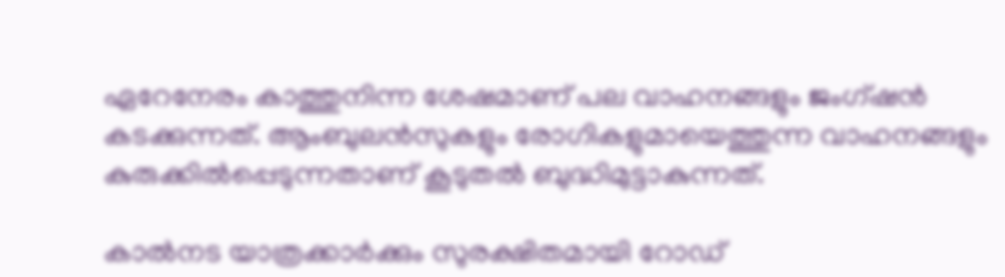ഏറേനേരം കാത്തുനിന്ന ശേഷമാണ് പല വാഹനങ്ങളും ജംഗ്ഷൻ കടക്കുന്നത്. ആംബുലൻസുകളും രോഗികളുമായെത്തുന്ന വാഹനങ്ങളും കുരുക്കിൽപ്പെടുന്നതാണ് കൂടുതൽ ബുദ്ധിമുട്ടാകുന്നത്.

കാൽനട യാത്രക്കാർക്കും സുരക്ഷിതമായി റോഡ്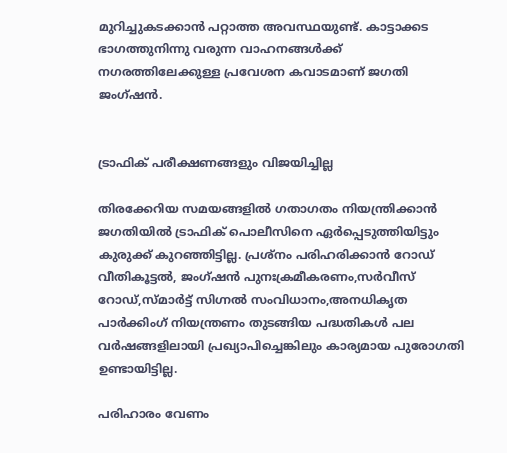മുറിച്ചുകടക്കാൻ പറ്റാത്ത അവസ്ഥയുണ്ട്. കാട്ടാക്കട ഭാഗത്തുനിന്നു വരുന്ന വാഹനങ്ങൾക്ക് നഗരത്തിലേക്കുള്ള പ്രവേശന കവാടമാണ് ജഗതി ജംഗ്ഷൻ.


ട്രാഫിക് പരീക്ഷണങ്ങളും വിജയിച്ചില്ല

തിരക്കേറിയ സമയങ്ങളിൽ ഗതാഗതം നിയന്ത്രിക്കാൻ ജഗതിയിൽ ട്രാഫിക് പൊലീസിനെ ഏർപ്പെടുത്തിയിട്ടും കുരുക്ക് കുറഞ്ഞിട്ടില്ല. പ്രശ്‌നം പരിഹരിക്കാൻ റോഡ് വീതികൂട്ടൽ, ജംഗ്ഷൻ പുനഃക്രമീകരണം,സർവീസ് റോഡ്,സ്മാർട്ട് സിഗ്നൽ സംവിധാനം,അനധികൃത പാർക്കിംഗ് നിയന്ത്രണം തുടങ്ങിയ പദ്ധതികൾ പല വർഷങ്ങളിലായി പ്രഖ്യാപിച്ചെങ്കിലും കാര്യമായ പുരോഗതി ഉണ്ടായിട്ടില്ല.

പരിഹാരം വേണം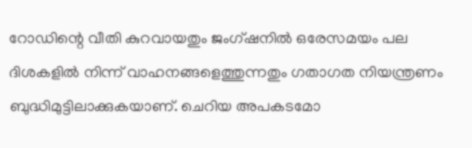റോഡിന്റെ വീതി കുറവായതും ജംഗ്ഷനിൽ ഒരേസമയം പല ദിശകളിൽ നിന്ന് വാഹനങ്ങളെത്തുന്നതും ഗതാഗത നിയന്ത്രണം ബുദ്ധിമുട്ടിലാക്കുകയാണ്. ചെറിയ അപകടമോ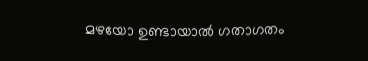മഴയോ ഉണ്ടായാൽ ഗതാഗതം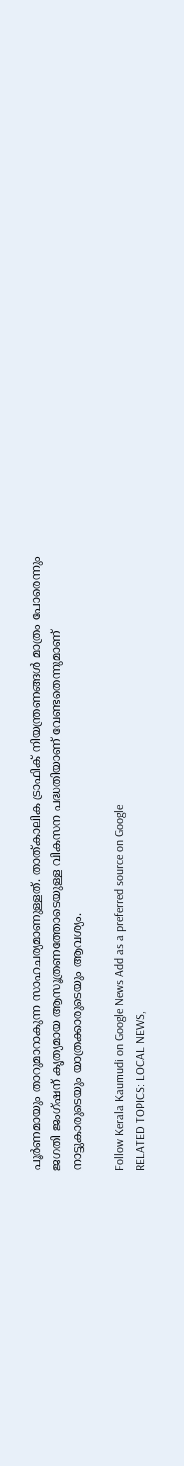പൂർണമായും താറുമാറാകുന്ന സാഹചര്യമാണുള്ളത്. താത്കാലിക ട്രാഫിക് നിയന്ത്രണങ്ങൾ മാത്രം പോരെന്നും ജഗതി ജംഗ്ഷന് കൃത്യമായ ആസൂത്രണത്തോടെയുള്ള വികസന പദ്ധതിയാണ് വേണ്ടതെന്നുമാണ് നാട്ടുകാരുടെയും യാത്രക്കാരുടെയും ആവശ്യം.

Follow Kerala Kaumudi on Google News Add as a preferred source on Google
RELATED TOPICS: LOCAL NEWS,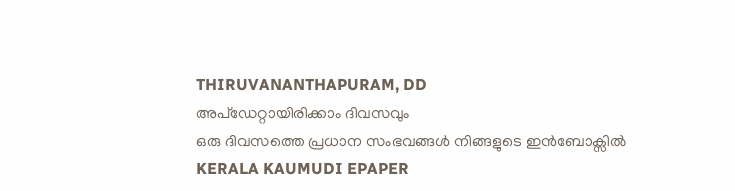THIRUVANANTHAPURAM, DD
അപ്ഡേറ്റായിരിക്കാം ദിവസവും
ഒരു ദിവസത്തെ പ്രധാന സംഭവങ്ങൾ നിങ്ങളുടെ ഇൻബോക്സിൽ
KERALA KAUMUDI EPAPER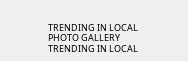TRENDING IN LOCAL
PHOTO GALLERY
TRENDING IN LOCAL